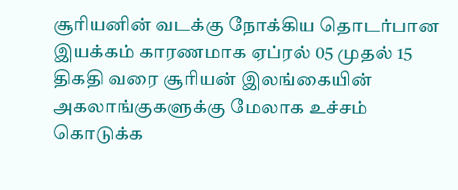சூரியனின் வடக்கு நோக்கிய தொடர்பான இயக்கம் காரணமாக ஏப்ரல் 05 முதல் 15 திகதி வரை சூரியன் இலங்கையின் அகலாங்குகளுக்கு மேலாக உச்சம் கொடுக்க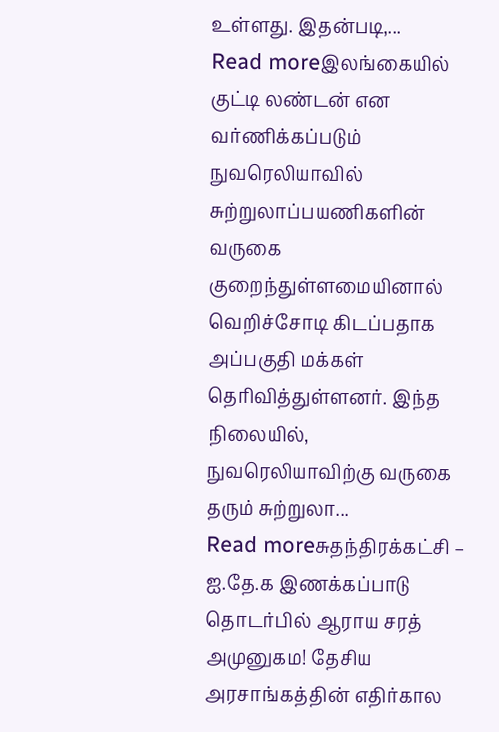உள்ளது. இதன்படி,...
Read moreஇலங்கையில் குட்டி லண்டன் என வர்ணிக்கப்படும் நுவரெலியாவில் சுற்றுலாப்பயணிகளின் வருகை குறைந்துள்ளமையினால் வெறிச்சோடி கிடப்பதாக அப்பகுதி மக்கள் தெரிவித்துள்ளனர். இந்த நிலையில், நுவரெலியாவிற்கு வருகை தரும் சுற்றுலா...
Read moreசுதந்திரக்கட்சி – ஐ.தே.க இணக்கப்பாடு தொடர்பில் ஆராய சரத் அமுனுகம! தேசிய அரசாங்கத்தின் எதிர்கால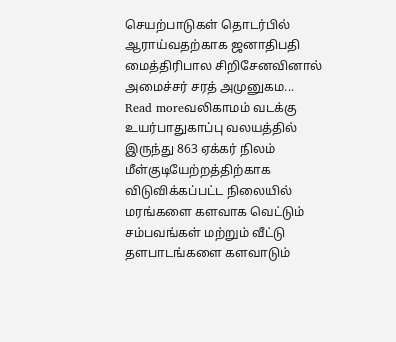செயற்பாடுகள் தொடர்பில் ஆராய்வதற்காக ஜனாதிபதி மைத்திரிபால சிறிசேனவினால் அமைச்சர் சரத் அமுனுகம...
Read moreவலிகாமம் வடக்கு உயர்பாதுகாப்பு வலயத்தில் இருந்து 863 ஏக்கர் நிலம் மீள்குடியேற்றத்திற்காக விடுவிக்கப்பட்ட நிலையில் மரங்களை களவாக வெட்டும் சம்பவங்கள் மற்றும் வீட்டு தளபாடங்களை களவாடும்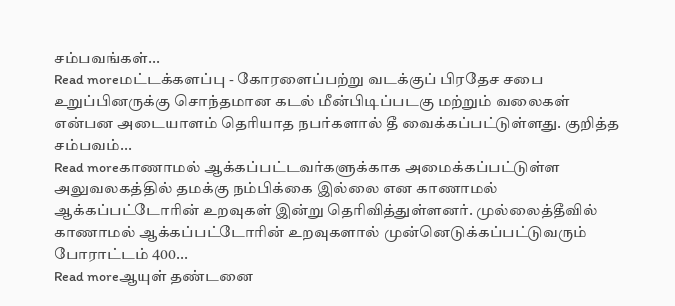சம்பவங்கள்...
Read moreமட்டக்களப்பு - கோரளைப்பற்று வடக்குப் பிரதேச சபை உறுப்பினருக்கு சொந்தமான கடல் மீன்பிடிப்படகு மற்றும் வலைகள் என்பன அடையாளம் தெரியாத நபர்களால் தீ வைக்கப்பட்டுள்ளது. குறித்த சம்பவம்...
Read moreகாணாமல் ஆக்கப்பட்டவர்களுக்காக அமைக்கப்பட்டுள்ள அலுவலகத்தில் தமக்கு நம்பிக்கை இல்லை என காணாமல் ஆக்கப்பட்டோரின் உறவுகள் இன்று தெரிவித்துள்ளனர். முல்லைத்தீவில் காணாமல் ஆக்கப்பட்டோரின் உறவுகளால் முன்னெடுக்கப்பட்டுவரும் போராட்டம் 400...
Read moreஆயுள் தண்டனை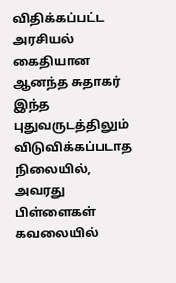விதிக்கப்பட்ட அரசியல் கைதியான ஆனந்த சுதாகர் இந்த புதுவருடத்திலும் விடுவிக்கப்படாத நிலையில், அவரது பிள்ளைகள் கவலையில்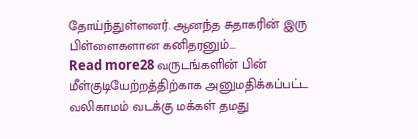தோய்ந்துள்ளனர். ஆனந்த சுதாகரின் இரு பிள்ளைகளான கனிதரனும்...
Read more28 வருடங்களின் பின் மீள்குடியேற்றத்திற்காக அனுமதிக்கப்பட்ட வலிகாமம் வடக்கு மக்கள் தமது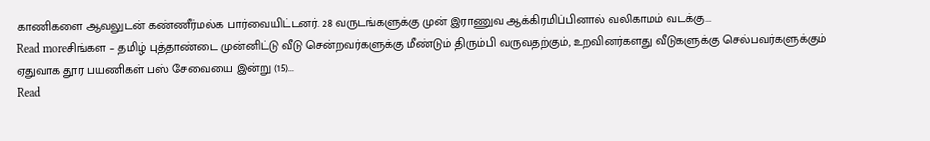காணிகளை ஆவலுடன் கண்ணீர்மல்க பார்வையிட்டனர். 28 வருடங்களுக்கு முன் இராணுவ ஆக்கிரமிப்பினால் வலிகாமம் வடக்கு...
Read moreசிங்கள – தமிழ் புத்தாண்டை முன்னிட்டு வீடு சென்றவர்களுக்கு மீண்டும் திரும்பி வருவதற்கும், உறவினர்களது வீடுகளுக்கு செல்பவர்களுக்கும் ஏதுவாக தூர பயணிகள் பஸ் சேவையை இன்று (15)...
Read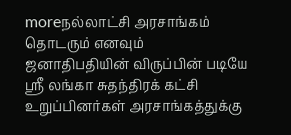moreநல்லாட்சி அரசாங்கம் தொடரும் எனவும் ஜனாதிபதியின் விருப்பின் படியே ஸ்ரீ லங்கா சுதந்திரக் கட்சி உறுப்பினர்கள் அரசாங்கத்துக்கு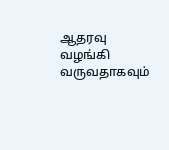ஆதரவு வழங்கி வருவதாகவும்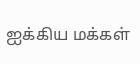ஐக்கிய மக்கள்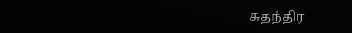சுதந்திர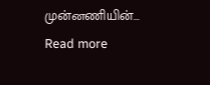முன்னணியின்...
Read more